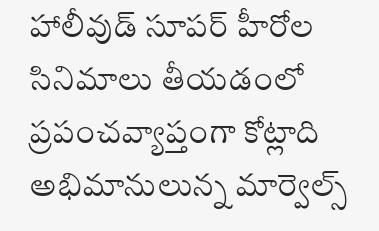హాలీవుడ్ సూపర్ హీరోల సినిమాలు తీయడంలో ప్రపంచవ్యాప్తంగా కోట్లాది అభిమానులున్న మార్వెల్స్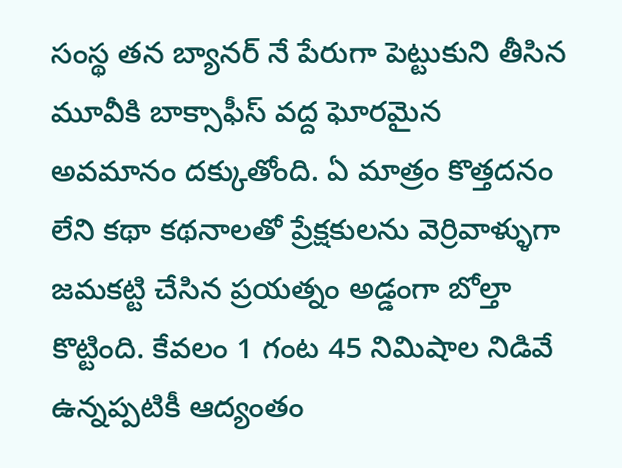సంస్థ తన బ్యానర్ నే పేరుగా పెట్టుకుని తీసిన మూవీకి బాక్సాఫీస్ వద్ద ఘోరమైన అవమానం దక్కుతోంది. ఏ మాత్రం కొత్తదనం లేని కథా కథనాలతో ప్రేక్షకులను వెర్రివాళ్ళుగా జమకట్టి చేసిన ప్రయత్నం అడ్డంగా బోల్తా కొట్టింది. కేవలం 1 గంట 45 నిమిషాల నిడివే ఉన్నప్పటికీ ఆద్యంతం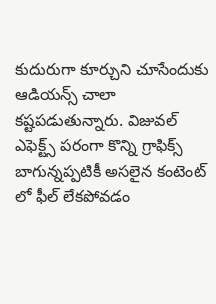కుదురుగా కూర్చుని చూసేందుకు ఆడియన్స్ చాలా కష్టపడుతున్నారు. విజువల్ ఎఫెక్ట్స్ పరంగా కొన్ని గ్రాఫిక్స్ బాగున్నప్పటికీ అసలైన కంటెంట్ లో ఫీల్ లేకపోవడం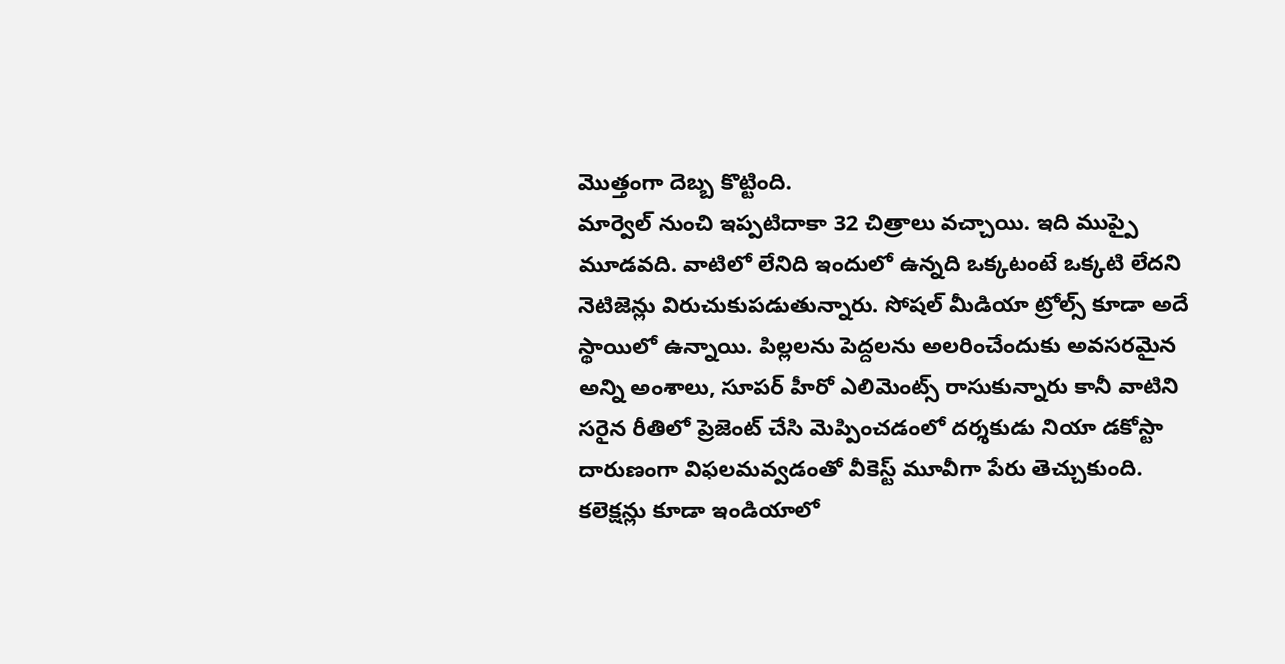మొత్తంగా దెబ్బ కొట్టింది.
మార్వెల్ నుంచి ఇప్పటిదాకా 32 చిత్రాలు వచ్చాయి. ఇది ముప్పై మూడవది. వాటిలో లేనిది ఇందులో ఉన్నది ఒక్కటంటే ఒక్కటి లేదని నెటిజెన్లు విరుచుకుపడుతున్నారు. సోషల్ మీడియా ట్రోల్స్ కూడా అదే స్థాయిలో ఉన్నాయి. పిల్లలను పెద్దలను అలరించేందుకు అవసరమైన అన్ని అంశాలు, సూపర్ హీరో ఎలిమెంట్స్ రాసుకున్నారు కానీ వాటిని సరైన రీతిలో ప్రెజెంట్ చేసి మెప్పించడంలో దర్శకుడు నియా డకోస్టా దారుణంగా విఫలమవ్వడంతో వీకెస్ట్ మూవీగా పేరు తెచ్చుకుంది. కలెక్షన్లు కూడా ఇండియాలో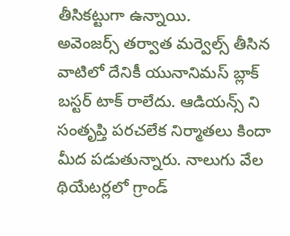తీసికట్టుగా ఉన్నాయి.
అవెంజర్స్ తర్వాత మర్వెల్స్ తీసిన వాటిలో దేనికీ యునానిమస్ బ్లాక్ బస్టర్ టాక్ రాలేదు. ఆడియన్స్ ని సంతృప్తి పరచలేక నిర్మాతలు కిందా మీద పడుతున్నారు. నాలుగు వేల థియేటర్లలో గ్రాండ్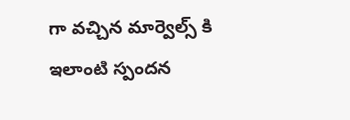గా వచ్చిన మార్వెల్స్ కి ఇలాంటి స్పందన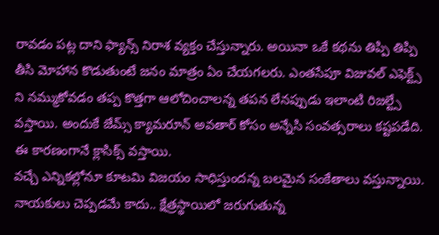రావడం పట్ల దాని ఫ్యాన్స్ నిరాశ వ్యక్తం చేస్తున్నారు. అయినా ఒకే కథను తిప్పి తిప్పి తీసి మోహాన కొడుతుంటే జనం మాత్రం ఏం చేయగలరు. ఎంతసేపూ విజువల్ ఎఫెక్ట్స్ ని నమ్ముకోవడం తప్ప కొత్తగా ఆలోచించాలన్న తపన లేనప్పుడు ఇలాంటి రిజల్ట్సే వస్తాయి. అందుకే జేమ్స్ క్యామరూన్ అవతార్ కోసం అన్నేసి సంవత్సరాలు కష్టపడేది. ఈ కారణంగానే క్లాసిక్స్ వస్తాయి.
వచ్చే ఎన్నికల్లోనూ కూటమి విజయం సాధిస్తుందన్న బలమైన సంకేతాలు వస్తున్నాయి. నాయకులు చెప్పడమే కాదు.. క్షేత్రస్థాయిలో జరుగుతున్న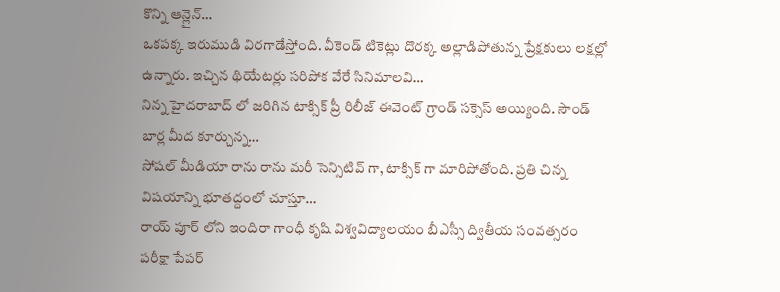కొన్ని ఆన్లైన్…
ఒకపక్క ఇరుముడి విరగాడేస్తోంది. వీకెండ్ టికెట్లు దొరక్క అల్లాడిపోతున్న ప్రేక్షకులు లక్షల్లో ఉన్నారు. ఇచ్చిన థియేటర్లు సరిపోక వేరే సినిమాలవి…
నిన్న హైదరాబాద్ లో జరిగిన టాక్సిక్ ప్రీ రిలీజ్ ఈవెంట్ గ్రాండ్ సక్సెస్ అయ్యింది. సౌండ్ బార్ల మీద కూర్చున్న…
సోషల్ మీడియా రాను రాను మరీ సెన్సిటివ్ గా, టాక్సిక్ గా మారిపోతోంది. ప్రతి చిన్న విషయాన్ని భూతద్దంలో చూస్తూ…
రాయ్ పూర్ లోని ఇందిరా గాంధీ కృషి విశ్వవిద్యాలయం బీఎస్సీ ద్వితీయ సంవత్సరం పరీక్షా పేపర్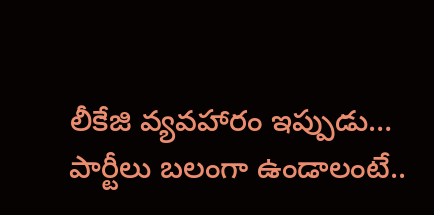లీకేజి వ్యవహారం ఇప్పుడు…
పార్టీలు బలంగా ఉండాలంటే..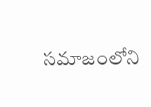సమాజంలోని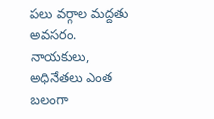పలు వర్గాల మద్దతు అవసరం. నాయకులు, అధినేతలు ఎంత బలంగా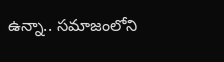ఉన్నా.. సమాజంలోని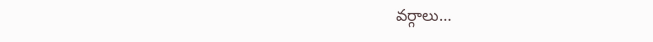వర్గాలు…